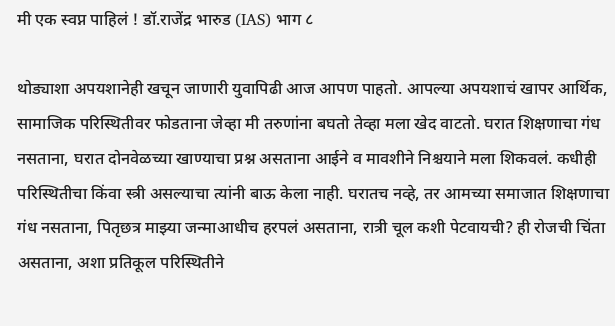मी एक स्वप्न पाहिलं ! डॉ.राजेंद्र भारुड (IAS) भाग ८

थोड्याशा अपयशानेही खचून जाणारी युवापिढी आज आपण पाहतो. आपल्या अपयशाचं खापर आर्थिक, सामाजिक परिस्थितीवर फोडताना जेव्हा मी तरुणांना बघतो तेव्हा मला खेद वाटतो. घरात शिक्षणाचा गंध नसताना, घरात दोनवेळच्या खाण्याचा प्रश्न असताना आईने व मावशीने निश्चयाने मला शिकवलं. कधीही परिस्थितीचा किंवा स्त्री असल्याचा त्यांनी बाऊ केला नाही. घरातच नव्हे, तर आमच्या समाजात शिक्षणाचा गंध नसताना, पितृछत्र माझ्या जन्माआधीच हरपलं असताना, रात्री चूल कशी पेटवायची? ही रोजची चिंता असताना, अशा प्रतिकूल परिस्थितीने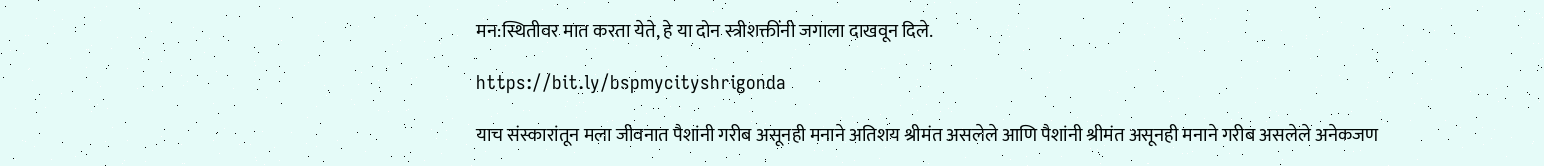मन:स्थितीवर मात करता येते, हे या दोन स्त्रीशक्तींनी जगाला दाखवून दिले.

https://bit.ly/bspmycityshrigonda

याच संस्कारांतून मला जीवनात पैशांनी गरीब असूनही मनाने अतिशय श्रीमंत असलेले आणि पैशांनी श्रीमंत असूनही मनाने गरीब असलेले अनेकजण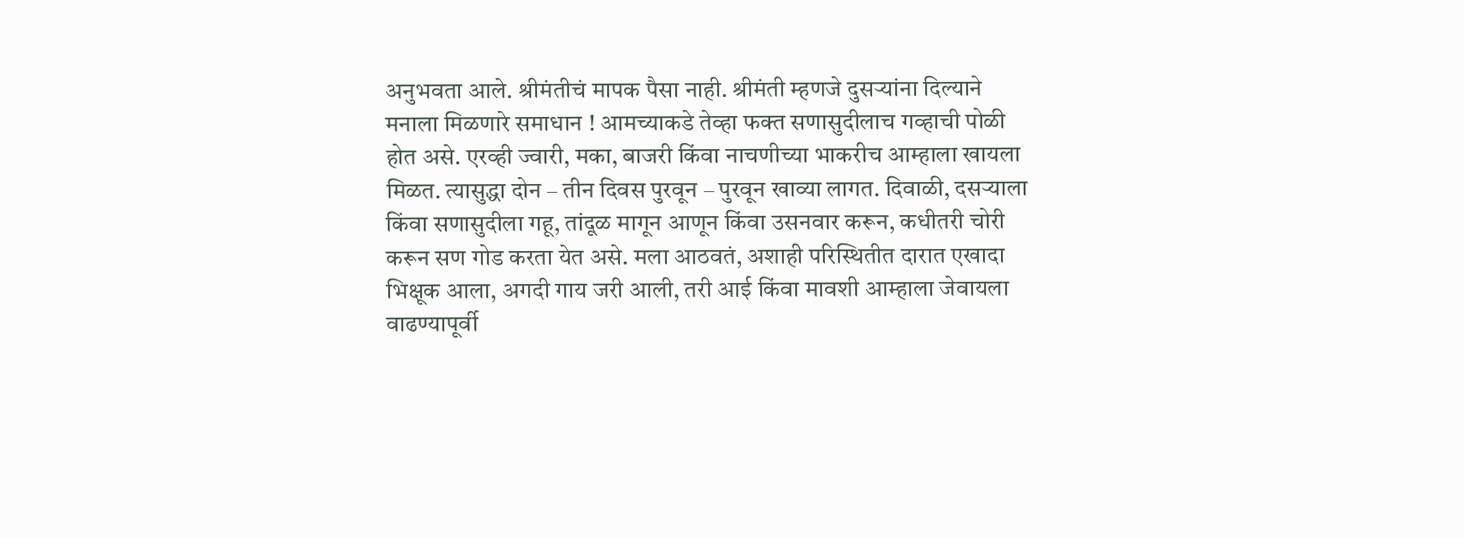अनुभवता आले. श्रीमंतीचं मापक पैसा नाही. श्रीमंती म्हणजे दुसऱ्यांना दिल्याने मनाला मिळणारे समाधान ! आमच्याकडे तेव्हा फक्त सणासुदीलाच गव्हाची पोळी होत असे. एरव्ही ज्वारी, मका, बाजरी किंवा नाचणीच्या भाकरीच आम्हाला खायला मिळत. त्यासुद्धा दोन – तीन दिवस पुरवून – पुरवून खाव्या लागत. दिवाळी, दसऱ्याला किंवा सणासुदीला गहू, तांदूळ मागून आणून किंवा उसनवार करून, कधीतरी चोरी करून सण गोड करता येत असे. मला आठवतं, अशाही परिस्थितीत दारात एखादा भिक्षूक आला, अगदी गाय जरी आली, तरी आई किंवा मावशी आम्हाला जेवायला वाढण्यापूर्वी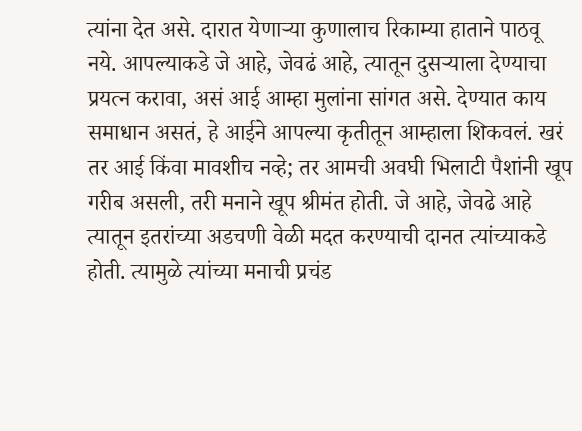त्यांना देत असे. दारात येणाऱ्या कुणालाच रिकाम्या हाताने पाठवू नये. आपल्याकडे जे आहे, जेवढं आहे, त्यातून दुसऱ्याला देण्याचा प्रयत्न करावा, असं आई आम्हा मुलांना सांगत असे. देण्यात काय समाधान असतं, हे आईने आपल्या कृतीतून आम्हाला शिकवलं. खरं तर आई किंवा मावशीच नव्हे; तर आमची अवघी भिलाटी पैशांनी खूप गरीब असली, तरी मनाने खूप श्रीमंत होती. जे आहे, जेवढे आहे त्यातून इतरांच्या अडचणी वेळी मदत करण्याची दानत त्यांच्याकडे होती. त्यामुळे त्यांच्या मनाची प्रचंड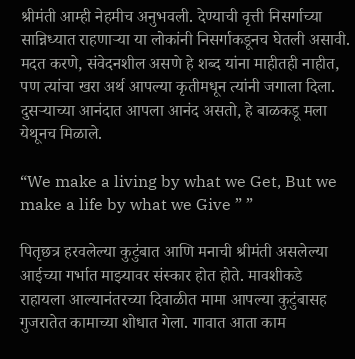श्रीमंती आम्ही नेहमीच अनुभवली. देण्याची वृत्ती निसर्गाच्या सान्निध्यात राहणाऱ्या या लोकांनी निसर्गाकडूनच घेतली असावी. मदत करणे, संवेदनशील असणे हे शब्द यांना माहीतही नाहीत, पण त्यांचा खरा अर्थ आपल्या कृतीमधून त्यांनी जगाला दिला. दुसऱ्याच्या आनंदात आपला आनंद असतो, हे बाळकडू मला येथूनच मिळाले.

“We make a living by what we Get, But we make a life by what we Give ” ”

पितृछत्र हरवलेल्या कुटुंबात आणि मनाची श्रीमंती असलेल्या आईच्या गर्भात माझ्यावर संस्कार होत होते. मावशीकडे राहायला आल्यानंतरच्या दिवाळीत मामा आपल्या कुटुंबासह गुजरातेत कामाच्या शोधात गेला. गावात आता काम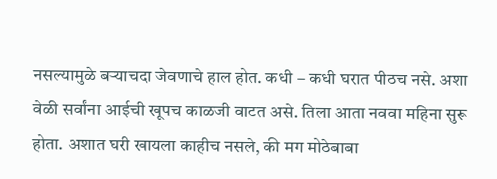नसल्यामुळे बऱ्याचदा जेवणाचे हाल होत. कधी – कधी घरात पीठच नसे. अशा वेळी सर्वांना आईची खूपच काळजी वाटत असे. तिला आता नववा महिना सुरू होता. अशात घरी खायला काहीच नसले, की मग मोठेबाबा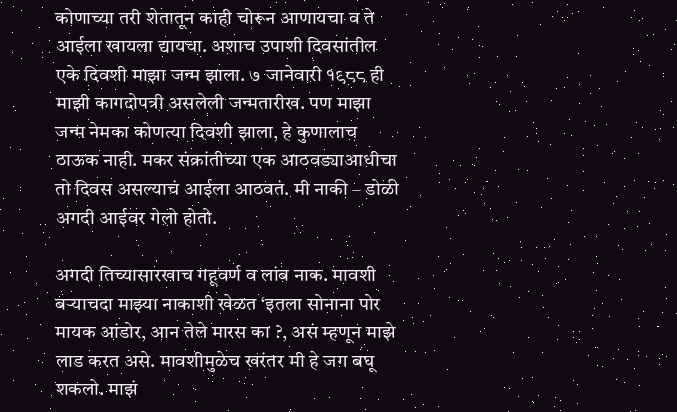कोणाच्या तरी शेतातून काही चोरून आणायचा व ते आईला खायला द्यायचा. अशाच उपाशी दिवसांतील एके दिवशी माझा जन्म झाला. ७ जानेवारी १९८८ ही माझी कागदोपत्री असलेली जन्मतारीख. पण माझा जन्म नेमका कोणत्या दिवशी झाला, हे कुणालाच ठाऊक नाही. मकर संक्रांतीच्या एक आठवड्याआधीचा तो दिवस असल्याचं आईला आठवतं. मी नाकी – डोळी अगदी आईवर गेलो होतो.

अगदी तिच्यासारखाच गहूवर्ण व लांब नाक. मावशी बऱ्याचदा माझ्या नाकाशी खेळत ‘इतला सोनाना पोर मायक आंडोर, आन तेले मारस का ?, असं म्हणून माझे लाड करत असे. मावशीमुळेच खरंतर मी हे जग बघू शकलो. माझं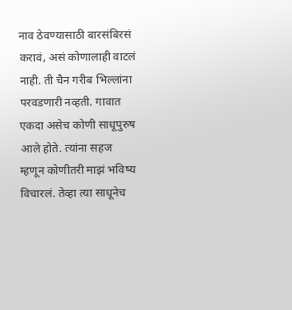नाव ठेवण्यासाठी बारसंबिरसं करावं, असं कोणालाही वाटलं नाही. ती चैन गरीब भिल्लांना परवडणारी नव्हती. गावात एकदा असेच कोणी साधूपुरुष आले होते. त्यांना सहज म्हणून कोणीतरी माझं भविष्य विचारलं. तेव्हा त्या साधूनेच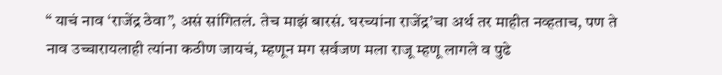“ याचं नाव ‘राजेंद्र ठेवा”, असं सांगितलं. तेच माझं बारसं. घरच्यांना राजेंद्र’चा अर्थ तर माहीत नव्हताच, पण ते नाव उच्चारायलाही त्यांना कठीण जायचं, म्हणून मग सर्वजण मला राजू म्हणू लागले व पुढे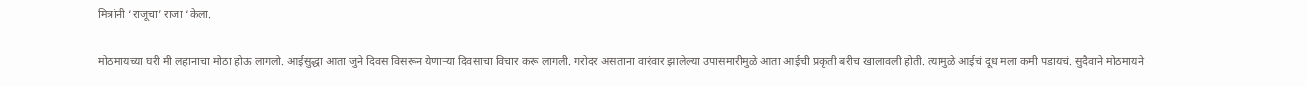मित्रांनी ‘राजूचा’ राजा ‘केला.

मोठमायच्या घरी मी लहानाचा मोठा होऊ लागलो. आईसुद्धा आता जुने दिवस विसरून येणाऱ्या दिवसाचा विचार करू लागली. गरोदर असताना वारंवार झालेल्या उपासमारीमुळे आता आईची प्रकृती बरीच खालावली होती. त्यामुळे आईचं दूध मला कमी पडायचं. सुदैवाने मोठमायने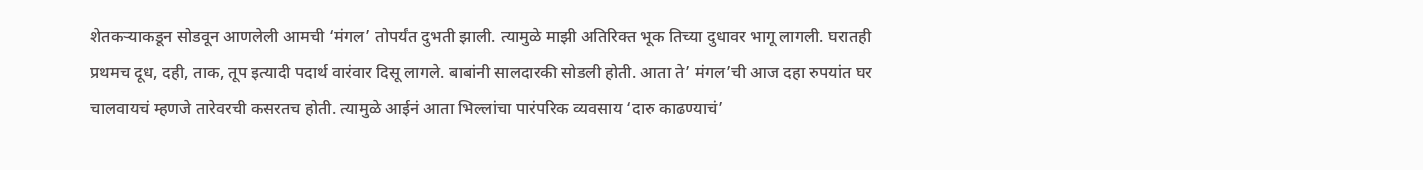शेतकऱ्याकडून सोडवून आणलेली आमची ‘मंगल’ तोपर्यंत दुभती झाली. त्यामुळे माझी अतिरिक्त भूक तिच्या दुधावर भागू लागली. घरातही प्रथमच दूध, दही, ताक, तूप इत्यादी पदार्थ वारंवार दिसू लागले. बाबांनी सालदारकी सोडली होती. आता ते’ मंगल’ची आज दहा रुपयांत घर चालवायचं म्हणजे तारेवरची कसरतच होती. त्यामुळे आईनं आता भिल्लांचा पारंपरिक व्यवसाय ‘दारु काढण्याचं’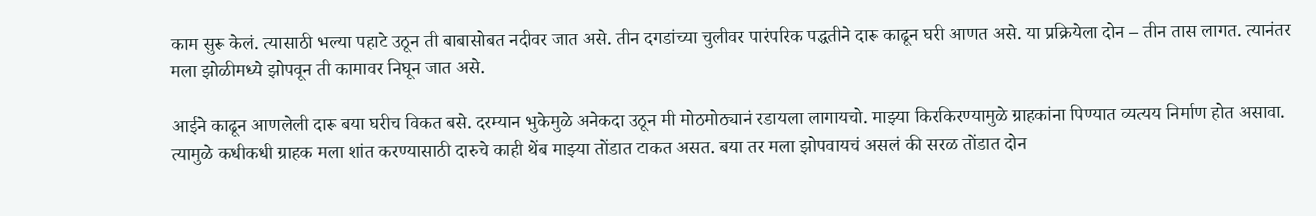काम सुरू केलं. त्यासाठी भल्या पहाटे उठून ती बाबासोबत नदीवर जात असे. तीन दगडांच्या चुलीवर पारंपरिक पद्धतीने दारू काढून घरी आणत असे. या प्रक्रियेला दोन – तीन तास लागत. त्यानंतर मला झोळीमध्ये झोपवून ती कामावर निघून जात असे.

आईने काढून आणलेली दारू बया घरीच विकत बसे. दरम्यान भुकेमुळे अनेकदा उठून मी मोठमोठ्यानं रडायला लागायचो. माझ्या किरकिरण्यामुळे ग्राहकांना पिण्यात व्यत्यय निर्माण होत असावा. त्यामुळे कधीकधी ग्राहक मला शांत करण्यासाठी दारुचे काही थेंब माझ्या तोंडात टाकत असत. बया तर मला झोपवायचं असलं की सरळ तोंडात दोन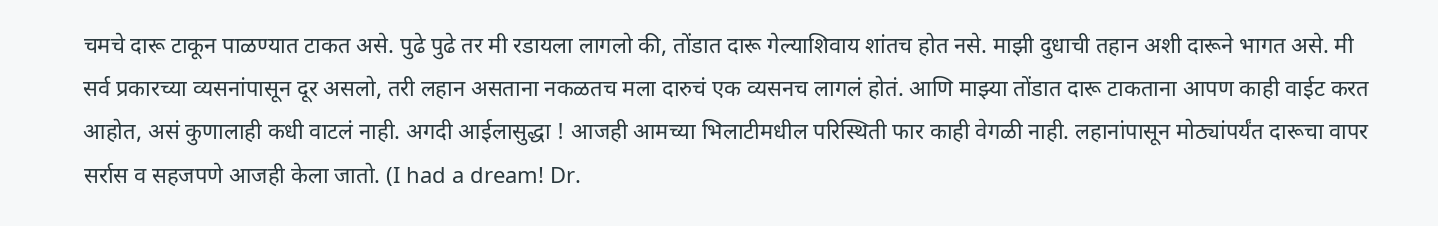चमचे दारू टाकून पाळण्यात टाकत असे. पुढे पुढे तर मी रडायला लागलो की, तोंडात दारू गेल्याशिवाय शांतच होत नसे. माझी दुधाची तहान अशी दारूने भागत असे. मी सर्व प्रकारच्या व्यसनांपासून दूर असलो, तरी लहान असताना नकळतच मला दारुचं एक व्यसनच लागलं होतं. आणि माझ्या तोंडात दारू टाकताना आपण काही वाईट करत आहोत, असं कुणालाही कधी वाटलं नाही. अगदी आईलासुद्धा ! आजही आमच्या भिलाटीमधील परिस्थिती फार काही वेगळी नाही. लहानांपासून मोठ्यांपर्यंत दारूचा वापर सर्रास व सहजपणे आजही केला जातो. (I had a dream! Dr.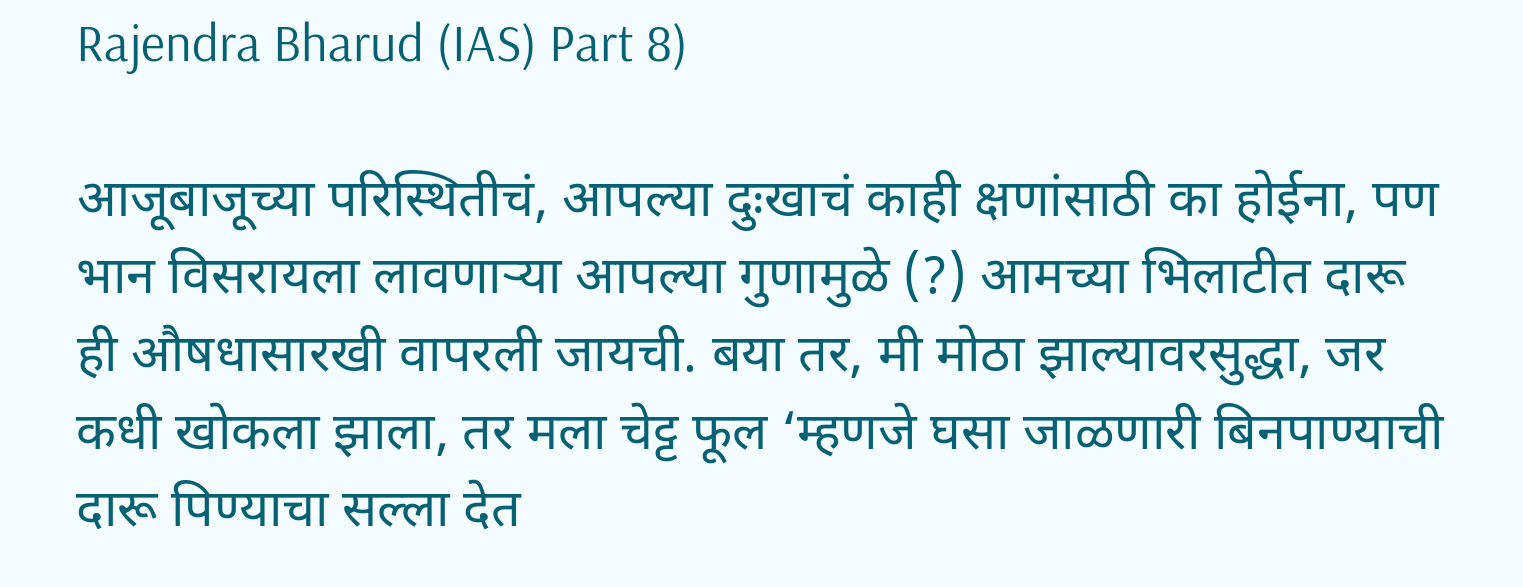Rajendra Bharud (IAS) Part 8)

आजूबाजूच्या परिस्थितीचं, आपल्या दुःखाचं काही क्षणांसाठी का होईना, पण भान विसरायला लावणाऱ्या आपल्या गुणामुळे (?) आमच्या भिलाटीत दारू ही औषधासारखी वापरली जायची. बया तर, मी मोठा झाल्यावरसुद्धा, जर कधी खोकला झाला, तर मला चेट्ट फूल ‘म्हणजे घसा जाळणारी बिनपाण्याची दारू पिण्याचा सल्ला देत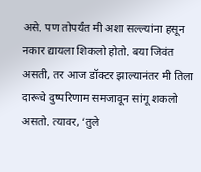असे. पण तोपर्यंत मी अशा सल्ल्यांना हसून नकार द्यायला शिकलो होतो. बया जिवंत असती, तर आज डॉक्टर झाल्यानंतर मी तिला दारूचे दुष्परिणाम समजावून सांगू शकलो असतो. त्यावर, ‘तुले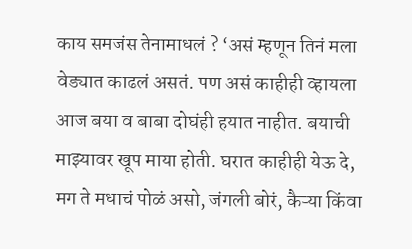काय समजंस तेनामाधलं ? ‘असं म्हणून तिनं मला वेड्यात काढलं असतं. पण असं काहीही व्हायला आज बया व बाबा दोघंही हयात नाहीत. बयाची माझ्यावर खूप माया होती. घरात काहीही येऊ दे, मग ते मधाचं पोळं असो, जंगली बोरं, कैऱ्या किंवा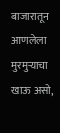बाजारातून आणलेला मुरमुऱ्याचा खाऊ असो,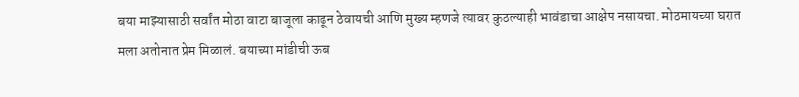बया माझ्यासाठी सर्वांत मोठा वाटा बाजूला काढून ठेवायची आणि मुख्य म्हणजे त्यावर कुठल्याही भावंडाचा आक्षेप नसायचा. मोठमायच्या घरात मला अतोनात प्रेम मिळालं. बयाच्या मांडीची ऊब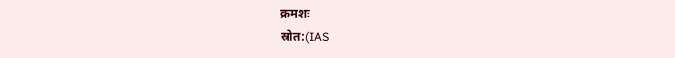क्रमशः
स्रोत:(IAS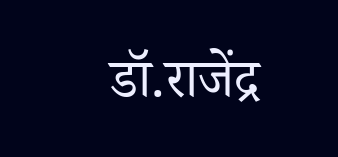डॉ.राजेंद्र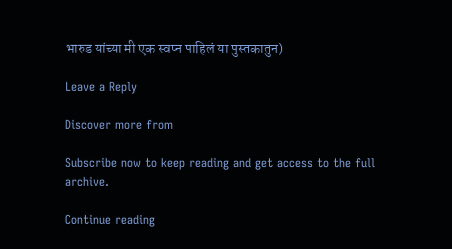भारुड यांच्या मी एक स्वप्न पाहिलं या पुस्तकातुन)

Leave a Reply

Discover more from

Subscribe now to keep reading and get access to the full archive.

Continue reading